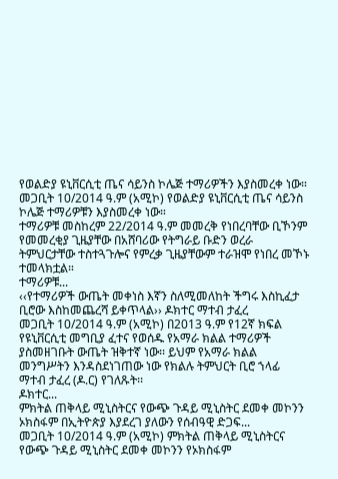የወልድያ ዩኒቨርሲቲ ጤና ሳይንስ ኮሌጅ ተማሪዎችን እያስመረቀ ነው።
መጋቢት 10/2014 ዓ.ም (አሚኮ) የወልድያ ዩኒቨርሲቲ ጤና ሳይንስ ኮሌጅ ተማሪዎቹን እያስመረቀ ነው።
ተማሪዎቹ መስከረም 22/2014 ዓ.ም መመረቅ የነበረባቸው ቢኾንም የመመረቂያ ጊዜያቸው በአሸባሪው የትግራይ ቡድን ወረራ ትምህርታቸው ተስተጓጉሎና የምረቃ ጊዜያቸውም ተራዝሞ የነበረ መኾኑ ተመላክቷል።
ተማሪዎቹ...
‹‹የተማሪዎች ውጤት መቀነስ እኛን ስለሚመለከት ችግሩ እስኪፈታ ቢሮው እስከመጨረሻ ይቀጥላል›› ዶክተር ማተብ ታፈረ
መጋቢት 10/2014 ዓ.ም (አሚኮ) በ2013 ዓ.ም የ12ኛ ክፍል የዩኒቨርሲቲ መግቢያ ፈተና የወሰዱ የአማራ ክልል ተማሪዎች ያስመዘገቡት ውጤት ዝቅተኛ ነው፡፡ ይህም የአማራ ክልል መንግሥትን እንዳስደነገጠው ነው የክልሉ ትምህርት ቢሮ ኀላፊ ማተብ ታፈረ (ዶ.ር) የገለጹት፡፡
ዶክተር...
ምክትል ጠቅላይ ሚኒስትርና የውጭ ጉዳይ ሚኒስትር ደመቀ መኮንን ኦክስፋም በኢትዮጵያ እያደረገ ያለውን የሰብዓዊ ድጋፍ...
መጋቢት 10/2014 ዓ.ም (አሚኮ) ምክትል ጠቅላይ ሚኒስትርና የውጭ ጉዳይ ሚኒስትር ደመቀ መኮንን የኦክስፋም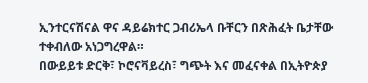ኢንተርናሽናል ዋና ዳይሬክተር ጋብሪኤላ ቡቸርን በጽሕፈት ቤታቸው ተቀብለው አነጋግረዋል።
በውይይቱ ድርቅ፣ ኮሮናቫይረስ፣ ግጭት እና መፈናቀል በኢትዮጵያ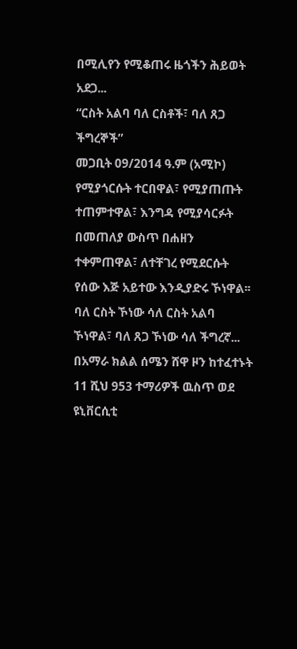በሚሊየን የሚቆጠሩ ዜጎችን ሕይወት አደጋ...
“ርስት አልባ ባለ ርስቶች፣ ባለ ጸጋ ችግረኞች”
መጋቢት 09/2014 ዓ.ም (አሚኮ) የሚያጎርሱት ተርበዋል፣ የሚያጠጡት ተጠምተዋል፣ እንግዳ የሚያሳርፉት በመጠለያ ውስጥ በሐዘን ተቀምጠዋል፣ ለተቸገረ የሚደርሱት የሰው እጅ አይተው እንዲያድሩ ኾነዋል፡፡ ባለ ርስት ኾነው ሳለ ርስት አልባ ኾነዋል፣ ባለ ጸጋ ኾነው ሳለ ችግረኛ...
በአማራ ክልል ሰሜን ሸዋ ዞን ከተፈተኑት 11 ሺህ 953 ተማሪዎች ዉስጥ ወደ ዩኒቨርሲቲ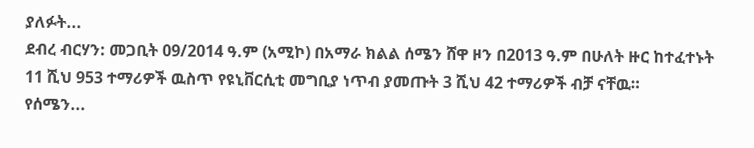ያለፉት...
ደብረ ብርሃን: መጋቢት 09/2014 ዓ.ም (አሚኮ) በአማራ ክልል ሰሜን ሸዋ ዞን በ2013 ዓ.ም በሁለት ዙር ከተፈተኑት 11 ሺህ 953 ተማሪዎች ዉስጥ የዩኒቨርሲቲ መግቢያ ነጥብ ያመጡት 3 ሺህ 42 ተማሪዎች ብቻ ናቸዉ።
የሰሜን...